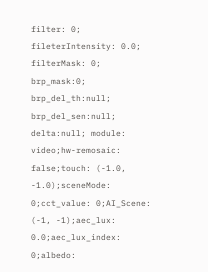filter: 0; fileterIntensity: 0.0; filterMask: 0; brp_mask:0; brp_del_th:null; brp_del_sen:null; delta:null; module: video;hw-remosaic: false;touch: (-1.0, -1.0);sceneMode: 0;cct_value: 0;AI_Scene: (-1, -1);aec_lux: 0.0;aec_lux_index: 0;albedo: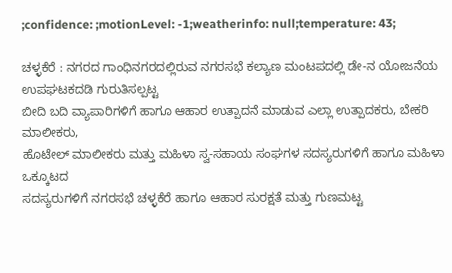;confidence: ;motionLevel: -1;weatherinfo: null;temperature: 43;

ಚಳ್ಳಕೆರೆ : ನಗರದ ಗಾಂಧಿನಗರದಲ್ಲಿರುವ ನಗರಸಭೆ ಕಲ್ಯಾಣ ಮಂಟಪದಲ್ಲಿ ಡೇ-ನ ಯೋಜನೆಯ ಉಪಘಟಕದಡಿ ಗುರುತಿಸಲ್ಪಟ್ಟ
ಬೀದಿ ಬದಿ ವ್ಯಾಪಾರಿಗಳಿಗೆ ಹಾಗೂ ಆಹಾರ ಉತ್ಪಾದನೆ ಮಾಡುವ ಎಲ್ಲಾ ಉತ್ಪಾದಕರು, ಬೇಕರಿ ಮಾಲೀಕರು,
ಹೊಟೇಲ್ ಮಾಲೀಕರು ಮತ್ತು ಮಹಿಳಾ ಸ್ವ-ಸಹಾಯ ಸಂಘಗಳ ಸದಸ್ಯರುಗಳಿಗೆ ಹಾಗೂ ಮಹಿಳಾ ಒಕ್ಕೂಟದ
ಸದಸ್ಯರುಗಳಿಗೆ ನಗರಸಭೆ ಚಳ್ಳಕೆರೆ ಹಾಗೂ ಆಹಾರ ಸುರಕ್ಷತೆ ಮತ್ತು ಗುಣಮಟ್ಟ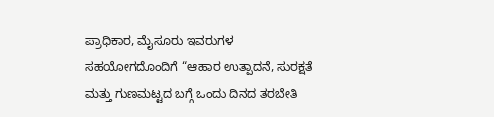ಪ್ರಾಧಿಕಾರ, ಮೈಸೂರು ಇವರುಗಳ
ಸಹಯೋಗದೊಂದಿಗೆ “ಆಹಾರ ಉತ್ಪಾದನೆ, ಸುರಕ್ಷತೆ ಮತ್ತು ಗುಣಮಟ್ಟದ ಬಗ್ಗೆ ಒಂದು ದಿನದ ತರಬೇತಿ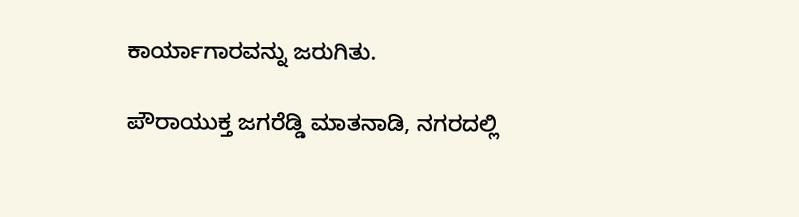ಕಾರ್ಯಾಗಾರವನ್ನು ಜರುಗಿತು.

ಪೌರಾಯುಕ್ತ ಜಗರೆಡ್ಡಿ ಮಾತನಾಡಿ, ನಗರದಲ್ಲಿ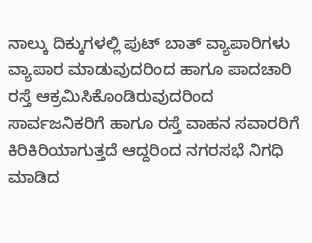ನಾಲ್ಕು ದಿಕ್ಕುಗಳಲ್ಲಿ ಪುಟ್ ಬಾತ್ ವ್ಯಾಪಾರಿಗಳು ವ್ಯಾಪಾರ ಮಾಡುವುದರಿಂದ ಹಾಗೂ ಪಾದಚಾರಿ ರಸ್ತೆ ಆಕ್ರಮಿಸಿಕೊಂಡಿರುವುದರಿಂದ ಸಾರ್ವಜನಿಕರಿಗೆ ಹಾಗೂ ರಸ್ತೆ ವಾಹನ ಸವಾರರಿಗೆ ಕಿರಿಕಿರಿಯಾಗುತ್ತದೆ ಆದ್ದರಿಂದ ನಗರಸಭೆ ನಿಗಧಿ ಮಾಡಿದ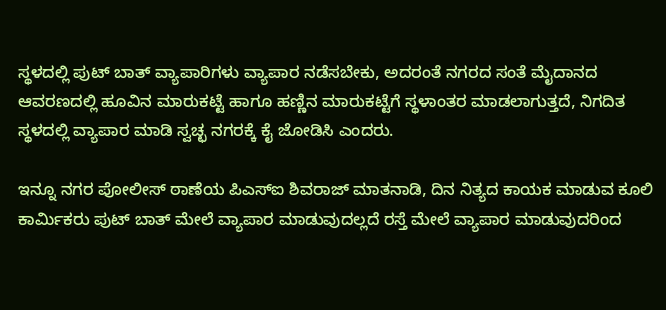ಸ್ಥಳದಲ್ಲಿ ಪುಟ್ ಬಾತ್ ವ್ಯಾಪಾರಿಗಳು ವ್ಯಾಪಾರ ನಡೆಸಬೇಕು, ಅದರಂತೆ ನಗರದ ಸಂತೆ ಮೈದಾನದ ಆವರಣದಲ್ಲಿ ಹೂವಿನ ಮಾರುಕಟ್ಟೆ ಹಾಗೂ ಹಣ್ಣಿನ ಮಾರುಕಟ್ಟೆಗೆ ಸ್ಥಳಾಂತರ ಮಾಡಲಾಗುತ್ತದೆ, ನಿಗದಿತ ಸ್ಥಳದಲ್ಲಿ ವ್ಯಾಪಾರ ಮಾಡಿ ಸ್ವಚ್ಛ ನಗರಕ್ಕೆ ಕೈ ಜೋಡಿಸಿ ಎಂದರು.

ಇನ್ನೂ ನಗರ ಪೋಲೀಸ್ ಠಾಣೆಯ ಪಿಎಸ್ಐ ಶಿವರಾಜ್ ಮಾತನಾಡಿ, ದಿನ ನಿತ್ಯದ ಕಾಯಕ ಮಾಡುವ ಕೂಲಿ ಕಾರ್ಮಿಕರು ಪುಟ್ ಬಾತ್ ಮೇಲೆ ವ್ಯಾಪಾರ ಮಾಡುವುದಲ್ಲದೆ ರಸ್ತೆ ಮೇಲೆ ವ್ಯಾಪಾರ ಮಾಡುವುದರಿಂದ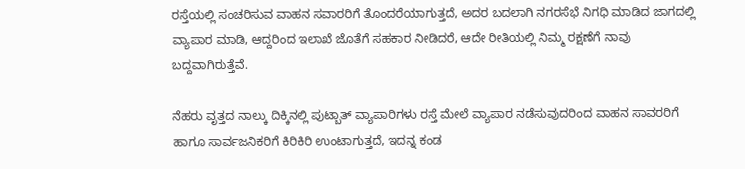ರಸ್ತೆಯಲ್ಲಿ ಸಂಚರಿಸುವ ವಾಹನ ಸವಾರರಿಗೆ ತೊಂದರೆಯಾಗುತ್ತದೆ, ಅದರ ಬದಲಾಗಿ ನಗರಸೆಭೆ ನಿಗಧಿ ಮಾಡಿದ ಜಾಗದಲ್ಲಿ ವ್ಯಾಪಾರ ಮಾಡಿ, ಆದ್ದರಿಂದ ಇಲಾಖೆ ಜೊತೆಗೆ ಸಹಕಾರ ನೀಡಿದರೆ, ಆದೇ ರೀತಿಯಲ್ಲಿ ನಿಮ್ಮ ರಕ್ಷಣೆಗೆ ನಾವು ಬದ್ದವಾಗಿರುತ್ತೆವೆ.

ನೆಹರು ವೃತ್ತದ ನಾಲ್ಕು ದಿಕ್ಕಿನಲ್ಲಿ ಪುಟ್ಬಾತ್ ವ್ಯಾಪಾರಿಗಳು ರಸ್ತೆ ಮೇಲೆ ವ್ಯಾಪಾರ ನಡೆಸುವುದರಿಂದ ವಾಹನ ಸಾವರರಿಗೆ ಹಾಗೂ ಸಾರ್ವಜನಿಕರಿಗೆ ಕಿರಿಕಿರಿ ಉಂಟಾಗುತ್ತದೆ, ಇದನ್ನ ಕಂಡ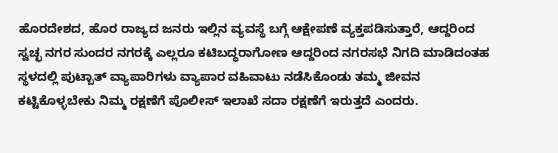ಹೊರದೇಶದ, ಹೊರ ರಾಜ್ಯದ ಜನರು ಇಲ್ಲಿನ ವ್ಯವಸ್ಥೆ ಬಗ್ಗೆ ಆಕ್ಷೇಪಣೆ ವ್ಯಕ್ತಪಡಿಸುತ್ತಾರೆ, ಆದ್ದರಿಂದ ಸ್ವಚ್ಛ ನಗರ ಸುಂದರ ನಗರಕ್ಕೆ ಎಲ್ಲರೂ ಕಟಿಬದ್ಧರಾಗೋಣ ಆದ್ದರಿಂದ ನಗರಸಭೆ ನಿಗದಿ ಮಾಡಿದಂತಹ ಸ್ಥಳದಲ್ಲಿ ಪುಟ್ಬಾತ್ ವ್ಯಾಪಾರಿಗಳು ವ್ಯಾಪಾರ ವಹಿವಾಟು ನಡೆಸಿಕೊಂಡು ತಮ್ಮ ಜೀವನ ಕಟ್ಟಿಕೊಳ್ಳಬೇಕು ನಿಮ್ಮ ರಕ್ಷಣೆಗೆ ಪೊಲೀಸ್ ಇಲಾಖೆ ಸದಾ ರಕ್ಷಣೆಗೆ ಇರುತ್ತದೆ ಎಂದರು.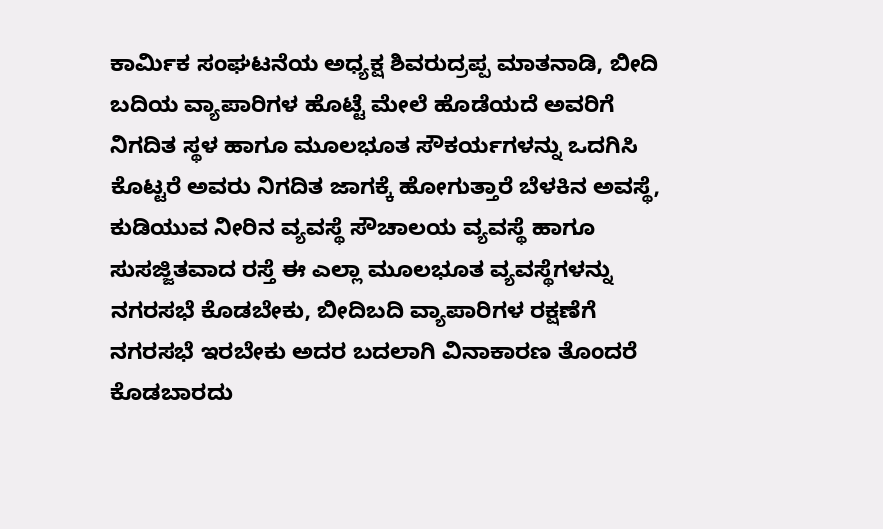ಕಾರ್ಮಿಕ ಸಂಘಟನೆಯ ಅಧ್ಯಕ್ಷ ಶಿವರುದ್ರಪ್ಪ ಮಾತನಾಡಿ, ಬೀದಿ ಬದಿಯ ವ್ಯಾಪಾರಿಗಳ ಹೊಟ್ಟೆ ಮೇಲೆ ಹೊಡೆಯದೆ ಅವರಿಗೆ ನಿಗದಿತ ಸ್ಥಳ ಹಾಗೂ ಮೂಲಭೂತ ಸೌಕರ್ಯಗಳನ್ನು ಒದಗಿಸಿ ಕೊಟ್ಟರೆ ಅವರು ನಿಗದಿತ ಜಾಗಕ್ಕೆ ಹೋಗುತ್ತಾರೆ ಬೆಳಕಿನ ಅವಸ್ಥೆ, ಕುಡಿಯುವ ನೀರಿನ ವ್ಯವಸ್ಥೆ ಸೌಚಾಲಯ ವ್ಯವಸ್ಥೆ ಹಾಗೂ ಸುಸಜ್ಜಿತವಾದ ರಸ್ತೆ ಈ ಎಲ್ಲಾ ಮೂಲಭೂತ ವ್ಯವಸ್ಥೆಗಳನ್ನು ನಗರಸಭೆ ಕೊಡಬೇಕು, ಬೀದಿಬದಿ ವ್ಯಾಪಾರಿಗಳ ರಕ್ಷಣೆಗೆ ನಗರಸಭೆ ಇರಬೇಕು ಅದರ ಬದಲಾಗಿ ವಿನಾಕಾರಣ ತೊಂದರೆ ಕೊಡಬಾರದು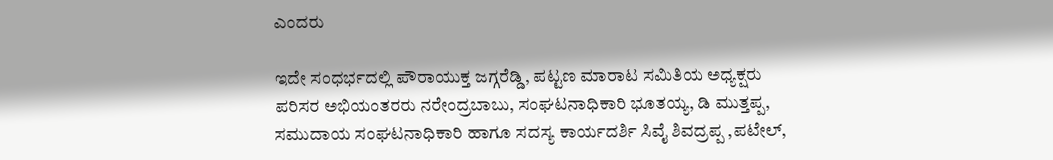ಎಂದರು

ಇದೇ ಸಂಧರ್ಭದಲ್ಲಿ ಪೌರಾಯುಕ್ತ ಜಗ್ಗರೆಡ್ಡಿ, ಪಟ್ಟಣ ಮಾರಾಟ ಸಮಿತಿಯ ಅಧ್ಯಕ್ಷರು
ಪರಿಸರ ಅಭಿಯಂತರರು ನರೇಂದ್ರಬಾಬು, ಸಂಘಟನಾಧಿಕಾರಿ ಭೂತಯ್ಯ, ಡಿ ಮುತ್ತಪ್ಪ, ಸಮುದಾಯ ಸಂಘಟನಾಧಿಕಾರಿ ಹಾಗೂ ಸದಸ್ಯ ಕಾರ್ಯದರ್ಶಿ ಸಿವೈ ಶಿವದ್ರಪ್ಪ ,ಪಟೇಲ್,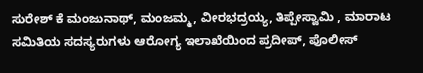ಸುರೇಶ್ ಕೆ ಮಂಜುನಾಥ್, ಮಂಜಮ್ಮ, ವೀರಭದ್ರಯ್ಯ, ತಿಪ್ಪೇಸ್ವಾಮಿ , ಮಾರಾಟ ಸಮಿತಿಯ ಸದಸ್ಯರುಗಳು ಆರೋಗ್ಯ ಇಲಾಖೆಯಿಂದ ಪ್ರದೀಪ್, ಪೊಲೀಸ್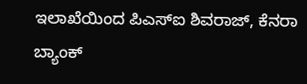ಇಲಾಖೆಯಿಂದ ಪಿಎಸ್ಐ ಶಿವರಾಜ್, ಕೆನರಾ ಬ್ಯಾಂಕ್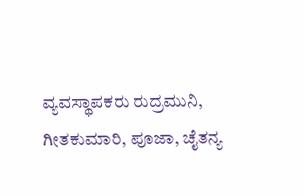ವ್ಯವಸ್ಥಾಪಕರು ರುದ್ರಮುನಿ, ಗೀತಕುಮಾರಿ, ಪೂಜಾ, ಚೈತನ್ಯ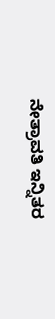ನೇತ್ರಾವತಿ ಇನ್ನಿತರ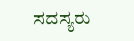ಸದಸ್ಯರು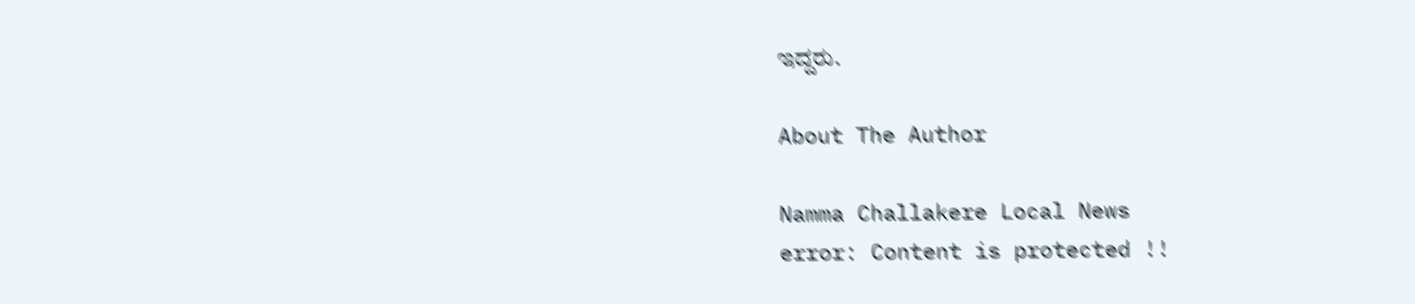ಇದ್ದರು.

About The Author

Namma Challakere Local News
error: Content is protected !!